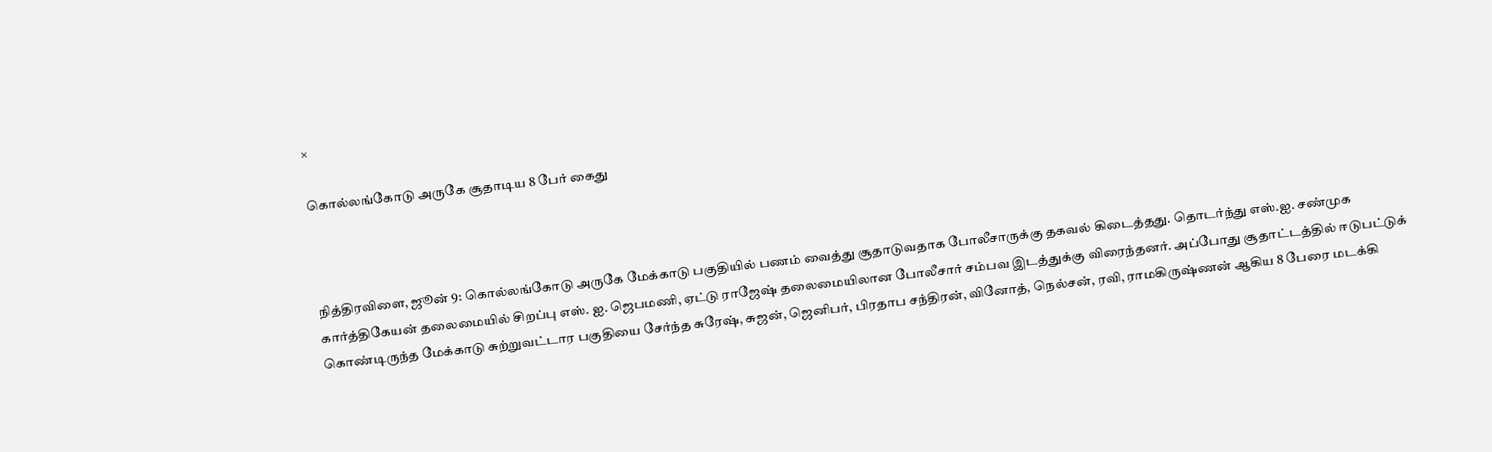×

கொல்லங்கோடு அருகே சூதாடிய 8 பேர் கைது



நித்திரவிளை, ஜூன் 9: கொல்லங்கோடு அருகே மேக்காடு பகுதியில் பணம் வைத்து சூதாடுவதாக போலீசாருக்கு தகவல் கிடைத்தது. தொடர்ந்து எஸ்.ஐ. சண்முக கார்த்திகேயன் தலைமையில் சிறப்பு எஸ். ஐ. ஜெபமணி, ஏட்டு ராஜேஷ் தலைமையிலான போலீசார் சம்பவ இடத்துக்கு விரைந்தனர். அப்போது சூதாட்டத்தில் ஈடுபட்டுக் கொண்டிருந்த மேக்காடு சுற்றுவட்டார பகுதியை சேர்ந்த சுரேஷ், சுஜன், ஜெனிபர், பிரதாப சந்திரன், வினோத், நெல்சன், ரவி, ராமகிருஷ்ணன் ஆகிய 8 பேரை மடக்கி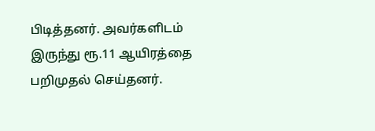பிடித்தனர். அவர்களிடம் இருந்து ரூ.11 ஆயிரத்தை பறிமுதல் செய்தனர்.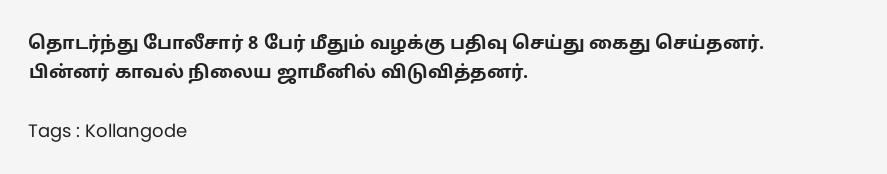தொடர்ந்து போலீசார் 8 பேர் மீதும் வழக்கு பதிவு செய்து கைது செய்தனர். பின்னர் காவல் நிலைய ஜாமீனில் விடுவித்தனர்.

Tags : Kollangode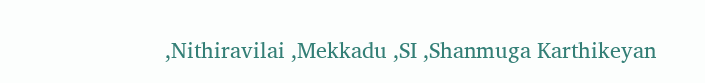,Nithiravilai ,Mekkadu ,SI ,Shanmuga Karthikeyan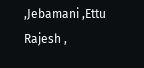,Jebamani ,Ettu Rajesh ,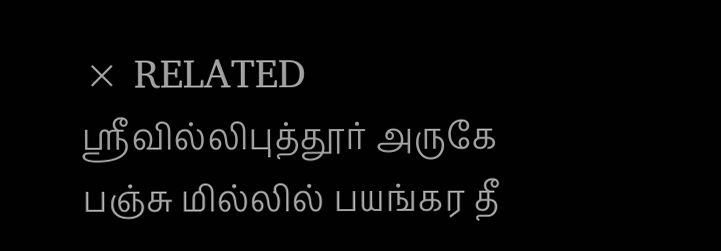× RELATED ஸ்ரீவில்லிபுத்தூர் அருகே பஞ்சு மில்லில் பயங்கர தீ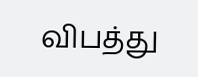விபத்து